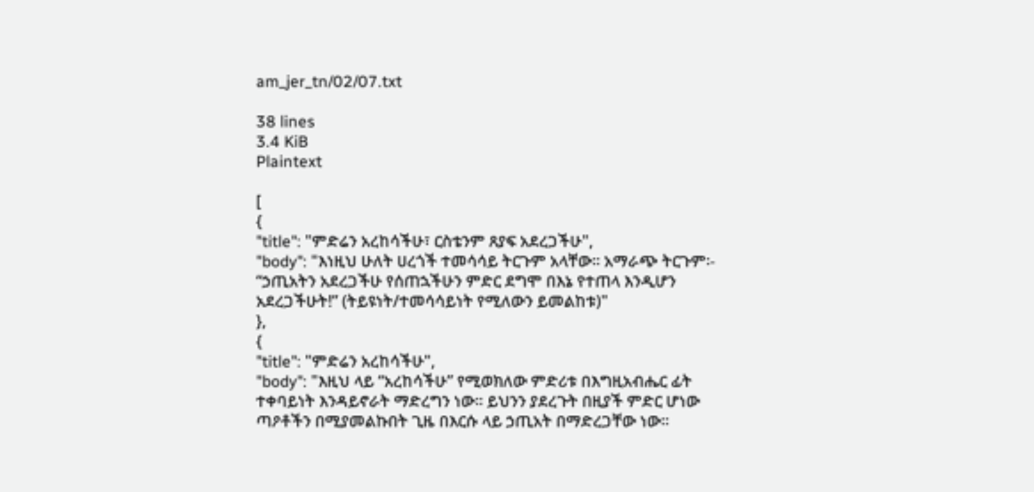am_jer_tn/02/07.txt

38 lines
3.4 KiB
Plaintext

[
{
"title": "ምድሬን አረከሳችሁ፣ ርስቴንም ጸያፍ አደረጋችሁ",
"body": "እነዚህ ሁለት ሀረጎች ተመሳሳይ ትርጉም አላቸው፡፡ አማራጭ ትርጉም፡- “ኃጢአትን አደረጋችሁ የሰጠኋችሁን ምድር ደግሞ በእኔ የተጠላ እንዲሆን አደረጋችሁት!” (ትይዩነት/ተመሳሳይነት የሚለውን ይመልከቱ)"
},
{
"title": "ምድሬን አረከሳችሁ",
"body": "እዚህ ላይ “አረከሳችሁ” የሚወክለው ምድሪቱ በእግዚአብሔር ፊት ተቀባይነት እንዳይኖራት ማድረግን ነው፡፡ ይህንን ያደረጉት በዚያች ምድር ሆነው ጣዖቶችን በሚያመልኩበት ጊዜ በእርሱ ላይ ኃጢአት በማድረጋቸው ነው፡፡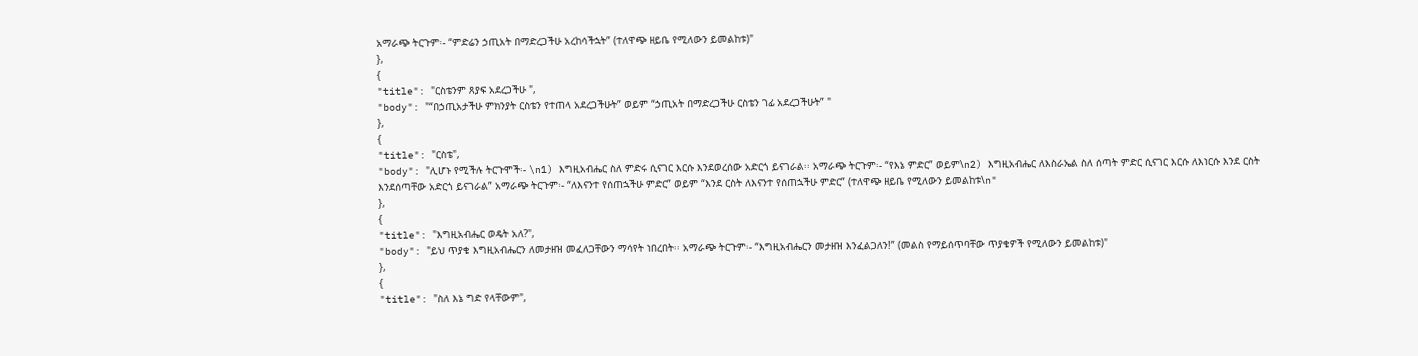አማራጭ ትርጉም፡- “ምድሬን ኃጢአት በማድረጋችሁ አረከሳችኋት” (ተለዋጭ ዘይቤ የሚለውን ይመልከቱ)"
},
{
"title": "ርስቴንም ጸያፍ አደረጋችሁ ",
"body": "“በኃጢአታችሁ ምክንያት ርስቴን የተጠላ አደረጋችሁት” ወይም “ኃጢአት በማድረጋችሁ ርስቴን ገፊ አደረጋችሁት” "
},
{
"title": "ርስቴ",
"body": "ሊሆኑ የሚችሉ ትርጉሞች፡- \n1) እግዚአብሔር ስለ ምድሩ ሲናገር እርሱ እንደወረሰው አድርጎ ይናገራል፡፡ አማራጭ ትርጉም፡- “የእኔ ምድር” ወይም\n2) እግዚአብሔር ለእስራኤል ስለ ሰጣት ምድር ሲናገር እርሱ ለእነርሱ እንደ ርስት እንደሰጣቸው አድርጎ ይናገራል” አማራጭ ትርጉም፡- “ለእናንተ የሰጠኋችሁ ምድር” ወይም “እንደ ርስት ለእናንተ የሰጠኋችሁ ምድር” (ተለዋጭ ዘይቤ የሚለውን ይመልከቱ\n"
},
{
"title": "እግዚአብሔር ወዴት አለ?",
"body": "ይህ ጥያቄ እግዚአብሔርን ለመታዘዝ መፈለጋቸውን ማሳየት ነበረበት፡፡ አማራጭ ትርጉም፡- “እግዚአብሔርን መታዘዝ እንፈልጋለን!” (መልስ የማይሰጥባቸው ጥያቄዎች የሚለውን ይመልከቱ)"
},
{
"title": "ስለ እኔ ግድ የላቸውም",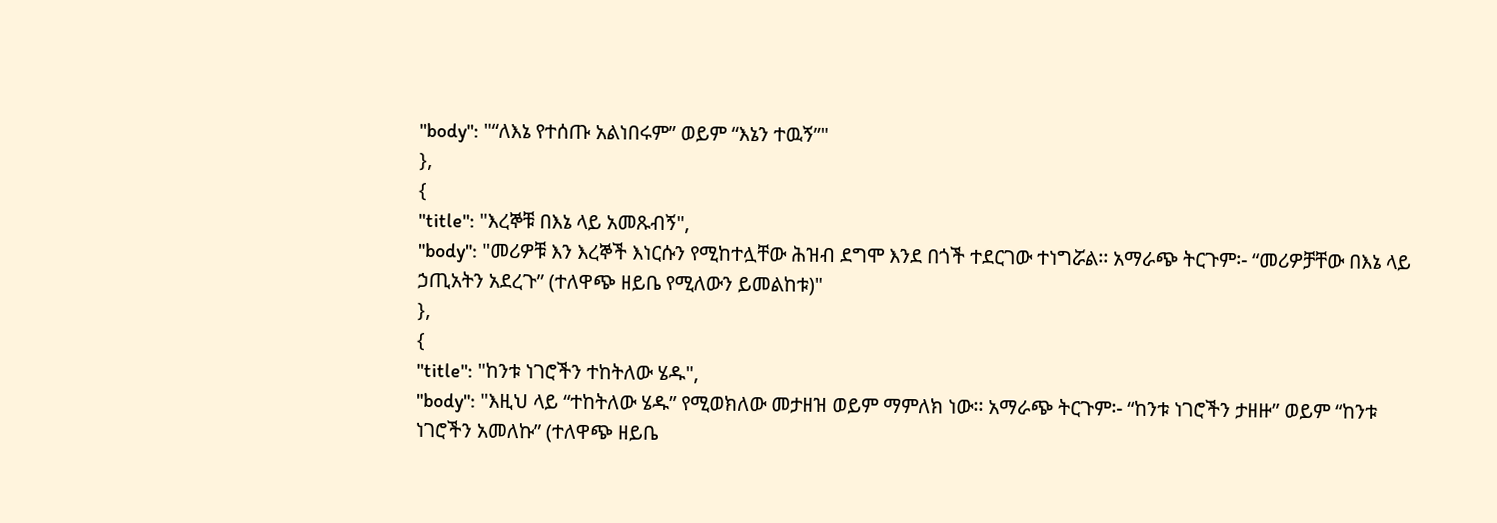"body": "“ለእኔ የተሰጡ አልነበሩም” ወይም “እኔን ተዉኝ”"
},
{
"title": "እረኞቹ በእኔ ላይ አመጹብኝ",
"body": "መሪዎቹ እን እረኞች እነርሱን የሚከተሏቸው ሕዝብ ደግሞ እንደ በጎች ተደርገው ተነግሯል፡፡ አማራጭ ትርጉም፡- “መሪዎቻቸው በእኔ ላይ ኃጢአትን አደረጉ” (ተለዋጭ ዘይቤ የሚለውን ይመልከቱ)"
},
{
"title": "ከንቱ ነገሮችን ተከትለው ሄዱ",
"body": "እዚህ ላይ “ተከትለው ሄዱ” የሚወክለው መታዘዝ ወይም ማምለክ ነው፡፡ አማራጭ ትርጉም፡- “ከንቱ ነገሮችን ታዘዙ” ወይም “ከንቱ ነገሮችን አመለኩ” (ተለዋጭ ዘይቤ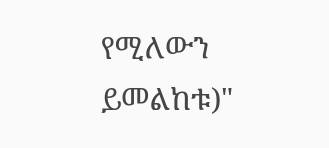የሚለውን ይመልከቱ)"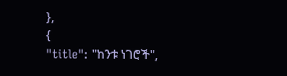},
{
"title": "ከንቱ ነገሮች",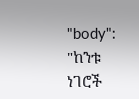"body": "ከንቱ ነገሮች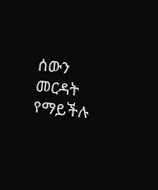ሰውን መርዳት የማይችሉ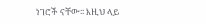ነገሮች ናቸው፡፡ እዚህ ላይ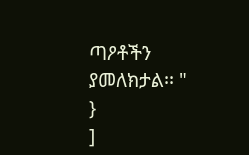ጣዖቶችን ያመለክታል፡፡ "
}
]